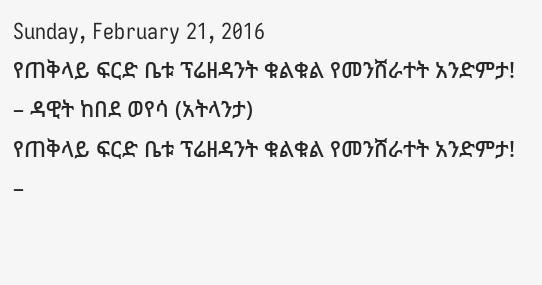Sunday, February 21, 2016
የጠቅላይ ፍርድ ቤቱ ፕሬዘዳንት ቁልቁል የመንሸራተት አንድምታ! – ዳዊት ከበደ ወየሳ (አትላንታ)
የጠቅላይ ፍርድ ቤቱ ፕሬዘዳንት ቁልቁል የመንሸራተት አንድምታ! –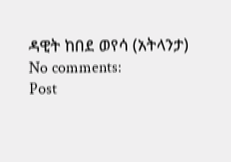ዳዊት ከበደ ወየሳ (አትላንታ)
No comments:
Post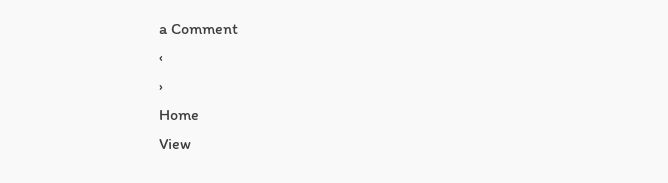a Comment
‹
›
Home
View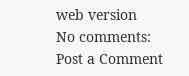web version
No comments:
Post a Comment